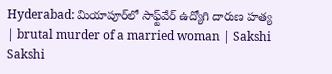Hyderabad: మియాపూర్‌లో సాఫ్ట్‌వేర్‌ ఉద్యోగి దారుణ హత్య | brutal murder of a married woman | Sakshi
Sakshi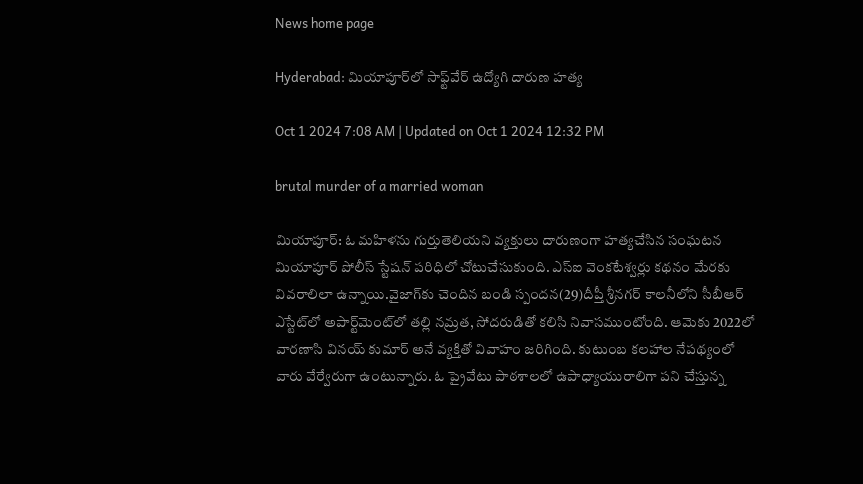News home page

Hyderabad: మియాపూర్‌లో సాఫ్ట్‌వేర్‌ ఉద్యోగి దారుణ హత్య

Oct 1 2024 7:08 AM | Updated on Oct 1 2024 12:32 PM

brutal murder of a married woman

మియాపూర్‌: ఓ మహిళను గుర్తుతెలియని వ్యక్తులు దారుణంగా హత్యచేసిన సంఘటన మియాపూర్‌ పోలీస్‌ స్టేషన్‌ పరిధిలో చోటుచేసుకుంది. ఎస్‌ఐ వెంకటేశ్వర్లు కథనం మేరకు వివరాలిలా ఉన్నాయి.వైజాగ్‌కు చెందిన బండి స్పందన(29)దీప్తీ శ్రీనగర్‌ కాలనీలోని సీబీఆర్‌ ఎస్టేట్‌లో అపార్ట్‌మెంట్‌లో తల్లి నమ్రత, సోదరుడితో కలిసి నివాసముంటోంది. ఆమెకు 2022లో వారణాసి వినయ్‌ కుమార్‌ అనే వ్యక్తితో వివాహం జరిగింది. కుటుంబ కలహాల నేపథ్యంలో వారు వేర్వేరుగా ఉంటున్నారు. ఓ ప్రైవేటు పాఠశాలలో ఉపాధ్యాయురాలిగా పని చేస్తున్న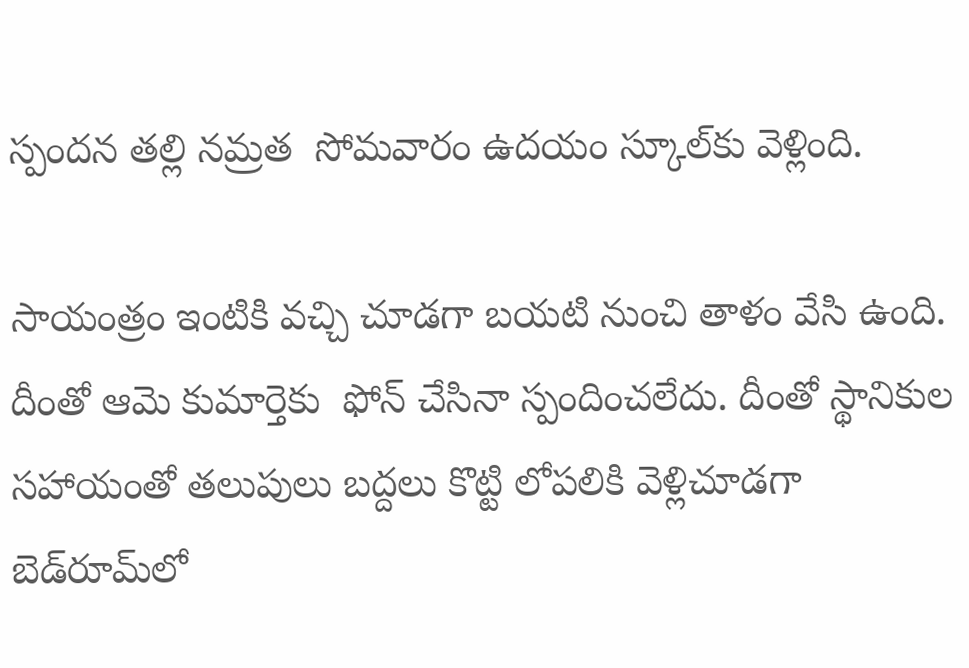స్పందన తల్లి నమ్రత  సోమవారం ఉదయం స్కూల్‌కు వెళ్లింది.

సాయంత్రం ఇంటికి వచ్చి చూడగా బయటి నుంచి తాళం వేసి ఉంది. దీంతో ఆమె కుమార్తెకు  ఫోన్‌ చేసినా స్పందించలేదు. దీంతో స్థానికుల సహాయంతో తలుపులు బద్దలు కొట్టి లోపలికి వెళ్లిచూడగా బెడ్‌రూమ్‌లో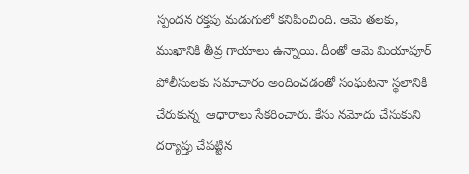స్పందన రక్తపు మడుగులో కనిపించింది. ఆమె తలకు, ముఖానికి తీవ్ర గాయాలు ఉన్నాయి. దీంతో ఆమె మియాపూర్‌ పోలీసులకు సమాచారం అందించడంతో సంఘటనా స్థలానికి చేరుకున్న  ఆధారాలు సేకరించారు. కేసు నమోదు చేసుకుని దర్యాప్తు చేపట్టిన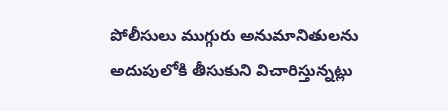పోలీసులు ముగ్గురు అనుమానితులను అదుపులోకి తీసుకుని విచారిస్తున్నట్లు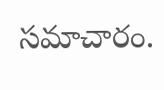సమాచారం.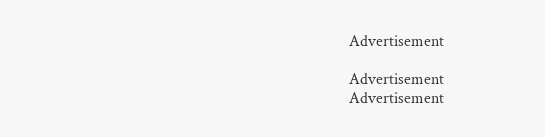Advertisement

Advertisement
Advertisement